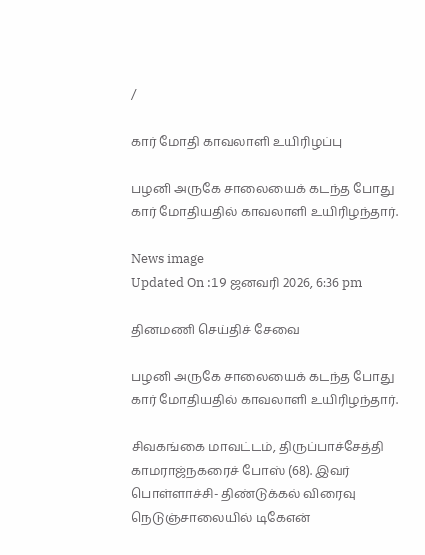/

கார் மோதி காவலாளி உயிரிழப்பு

பழனி அருகே சாலையைக் கடந்த போது கார் மோதியதில் காவலாளி உயிரிழந்தார்.

News image
Updated On :19 ஜனவரி 2026, 6:36 pm

தினமணி செய்திச் சேவை

பழனி அருகே சாலையைக் கடந்த போது கார் மோதியதில் காவலாளி உயிரிழந்தார்.

சிவகங்கை மாவட்டம், திருப்பாச்சேத்தி காமராஜ்நகரைச் போஸ் (68). இவர் பொள்ளாச்சி- திண்டுக்கல் விரைவு நெடுஞ்சாலையில் டிகேஎன்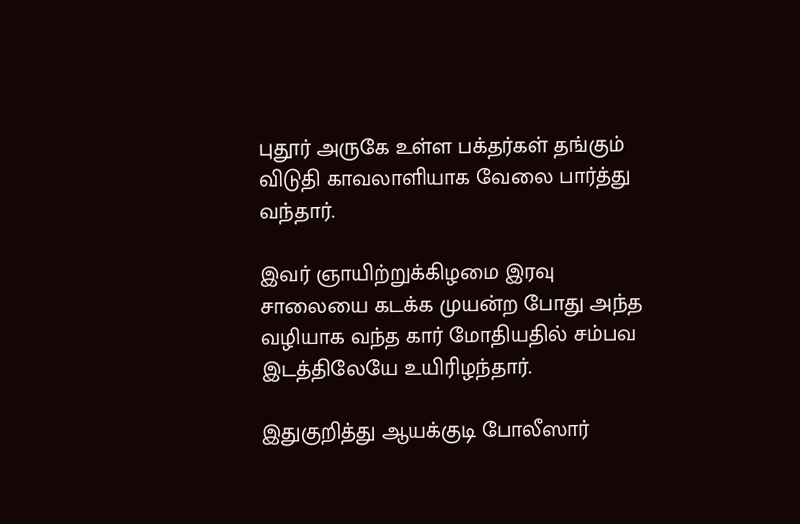புதூர் அருகே உள்ள பக்தர்கள் தங்கும் விடுதி காவலாளியாக வேலை பார்த்து வந்தார்.

இவர் ஞாயிற்றுக்கிழமை இரவு சாலையை கடக்க முயன்ற போது அந்த வழியாக வந்த கார் மோதியதில் சம்பவ இடத்திலேயே உயிரிழந்தார்.

இதுகுறித்து ஆயக்குடி போலீஸார்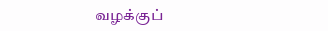வழக்குப்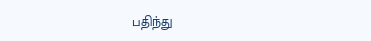பதிந்து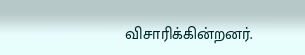விசாரிக்கின்றனர்.